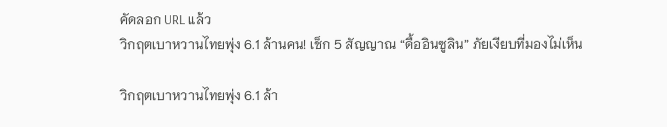คัดลอก URL แล้ว
วิกฤตเบาหวานไทยพุ่ง 6.1 ล้านคน! เช็ก 5 สัญญาณ “ดื้ออินซูลิน” ภัยเงียบที่มองไม่เห็น

วิกฤตเบาหวานไทยพุ่ง 6.1 ล้า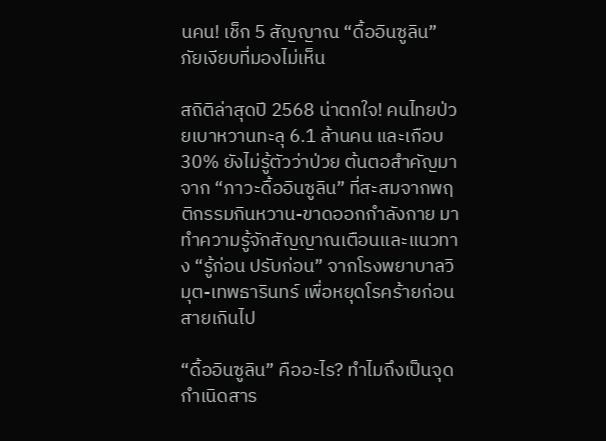นคน! เช็ก 5 สัญญาณ “ดื้ออินซูลิน” ภัยเงียบที่มองไม่เห็น

สถิติล่าสุดปี 2568 น่าตกใจ! คนไทยป่วยเบาหวานทะลุ 6.1 ล้านคน และเกือบ 30% ยังไม่รู้ตัวว่าป่วย ต้นตอสำคัญมาจาก “ภาวะดื้ออินซูลิน” ที่สะสมจากพฤติกรรมกินหวาน-ขาดออกกำลังกาย มาทำความรู้จักสัญญาณเตือนและแนวทาง “รู้ก่อน ปรับก่อน” จากโรงพยาบาลวิมุต-เทพธารินทร์ เพื่อหยุดโรคร้ายก่อนสายเกินไป

“ดื้ออินซูลิน” คืออะไร? ทำไมถึงเป็นจุดกำเนิดสาร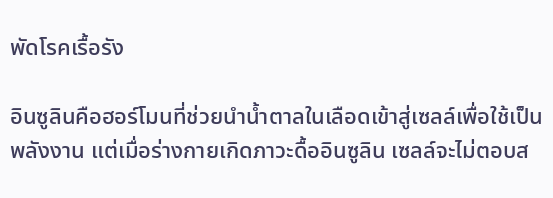พัดโรคเรื้อรัง

อินซูลินคือฮอร์โมนที่ช่วยนำน้ำตาลในเลือดเข้าสู่เซลล์เพื่อใช้เป็นพลังงาน แต่เมื่อร่างกายเกิดภาวะดื้ออินซูลิน เซลล์จะไม่ตอบส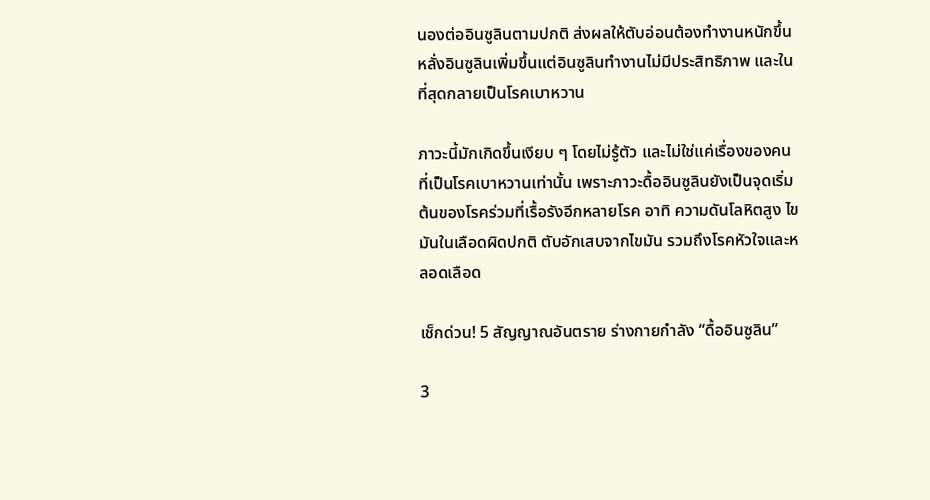นองต่ออินซูลินตามปกติ ส่งผลให้ตับอ่อนต้องทำงานหนักขึ้น หลั่งอินซูลินเพิ่มขึ้นแต่อินซูลินทำงานไม่มีประสิทธิภาพ และในที่สุดกลายเป็นโรคเบาหวาน

ภาวะนี้มักเกิดขึ้นเงียบ ๆ โดยไม่รู้ตัว และไม่ใช่แค่เรื่องของคนที่เป็นโรคเบาหวานเท่านั้น เพราะภาวะดื้ออินซูลินยังเป็นจุดเริ่มต้นของโรคร่วมที่เรื้อรังอีกหลายโรค อาทิ ความดันโลหิตสูง ไขมันในเลือดผิดปกติ ตับอักเสบจากไขมัน รวมถึงโรคหัวใจและหลอดเลือด

เช็กด่วน! 5 สัญญาณอันตราย ร่างกายกำลัง “ดื้ออินซูลิน”

3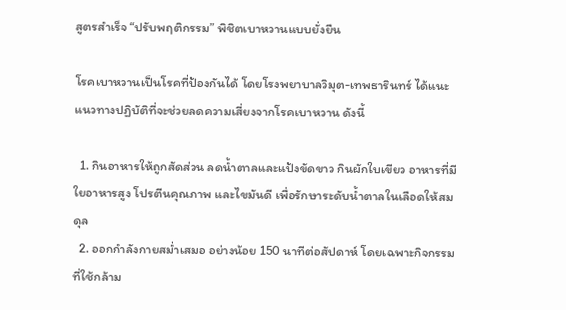สูตรสำเร็จ “ปรับพฤติกรรม” พิชิตเบาหวานแบบยั่งยืน

โรคเบาหวานเป็นโรคที่ป้องกันได้ โดยโรงพยาบาลวิมุต-เทพธารินทร์ ได้แนะแนวทางปฏิบัติที่จะช่วยลดความเสี่ยงจากโรคเบาหวาน ดังนี้

  1. กินอาหารให้ถูกสัดส่วน ลดน้ำตาลและแป้งขัดขาว กินผักใบเขียว อาหารที่มีใยอาหารสูง โปรตีนคุณภาพ และไขมันดี เพื่อรักษาระดับน้ำตาลในเลือดให้สมดุล
  2. ออกกำลังกายสม่ำเสมอ อย่างน้อย 150 นาทีต่อสัปดาห์ โดยเฉพาะกิจกรรมที่ใช้กล้าม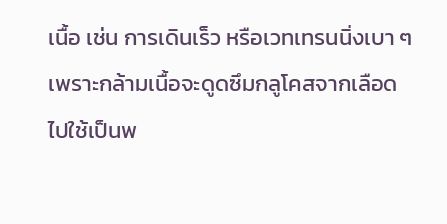เนื้อ เช่น การเดินเร็ว หรือเวทเทรนนิ่งเบา ๆ เพราะกล้ามเนื้อจะดูดซึมกลูโคสจากเลือดไปใช้เป็นพ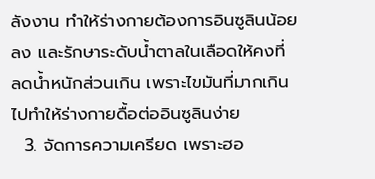ลังงาน ทำให้ร่างกายต้องการอินซูลินน้อยลง และรักษาระดับน้ำตาลในเลือดให้คงที่ ลดน้ำหนักส่วนเกิน เพราะไขมันที่มากเกินไปทำให้ร่างกายดื้อต่ออินซูลินง่าย
  3. จัดการความเครียด เพราะฮอ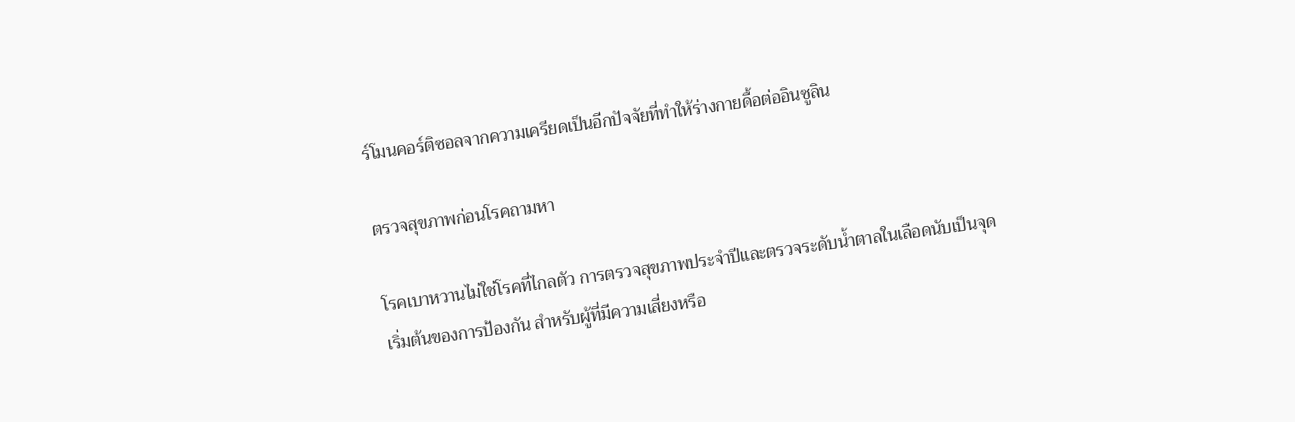ร์โมนคอร์ติซอลจากความเครียดเป็นอีกปัจจัยที่ทำให้ร่างกายดื้อต่ออินซูลิน

ตรวจสุขภาพก่อนโรคถามหา

โรคเบาหวานไม่ใช่โรคที่ไกลตัว การตรวจสุขภาพประจำปีและตรวจระดับน้ำตาลในเลือดนับเป็นจุดเริ่มต้นของการป้องกัน สำหรับผู้ที่มีความเสี่ยงหรือ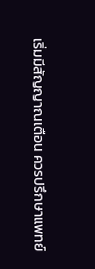เริ่มมีสัญญาณเตือน ควรปรึกษาแพทย์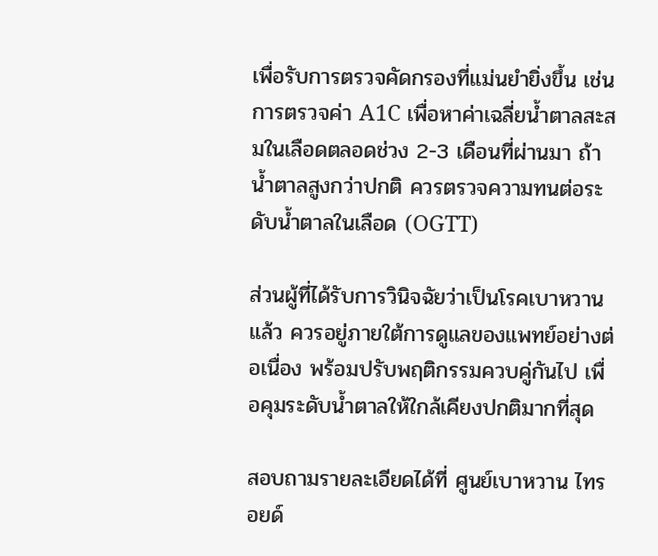เพื่อรับการตรวจคัดกรองที่แม่นยำยิ่งขึ้น เช่น การตรวจค่า A1C เพื่อหาค่าเฉลี่ยน้ำตาลสะสมในเลือดตลอดช่วง 2-3 เดือนที่ผ่านมา ถ้าน้ำตาลสูงกว่าปกติ ควรตรวจความทนต่อระดับน้ำตาลในเลือด (OGTT)

ส่วนผู้ที่ได้รับการวินิจฉัยว่าเป็นโรคเบาหวานแล้ว ควรอยู่ภายใต้การดูแลของแพทย์อย่างต่อเนื่อง พร้อมปรับพฤติกรรมควบคู่กันไป เพื่อคุมระดับน้ำตาลให้ใกล้เคียงปกติมากที่สุด

สอบถามรายละเอียดได้ที่ ศูนย์เบาหวาน ไทรอยด์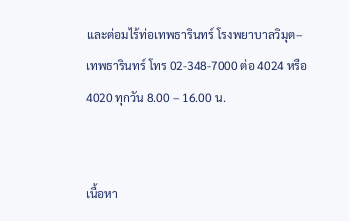และต่อมไร้ท่อเทพธารินทร์ โรงพยาบาลวิมุต–เทพธารินทร์ โทร 02-348-7000 ต่อ 4024 หรือ 4020 ทุกวัน 8.00 – 16.00 น.


เนื้อหา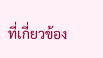ที่เกี่ยวข้อง